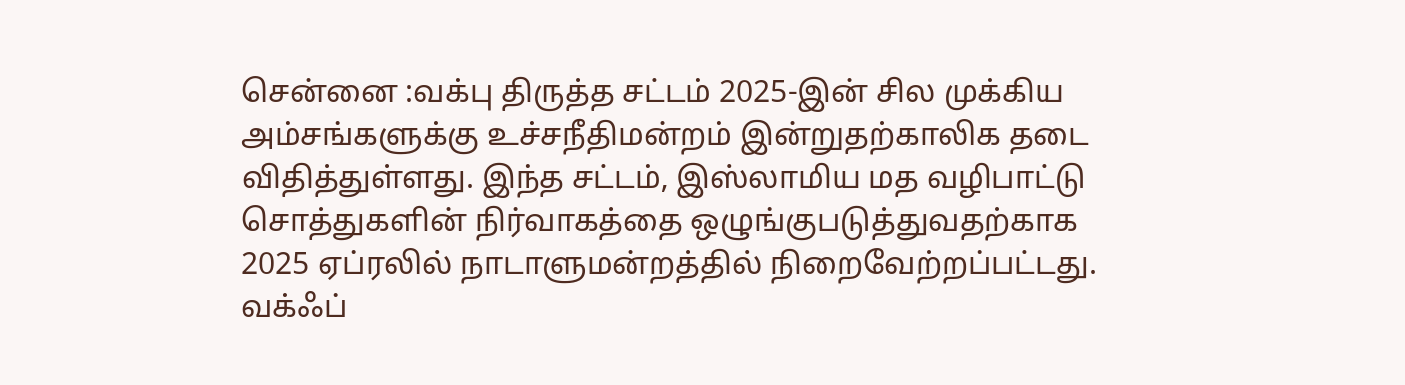சென்னை :வக்பு திருத்த சட்டம் 2025-இன் சில முக்கிய அம்சங்களுக்கு உச்சநீதிமன்றம் இன்றுதற்காலிக தடை விதித்துள்ளது. இந்த சட்டம், இஸ்லாமிய மத வழிபாட்டு சொத்துகளின் நிர்வாகத்தை ஒழுங்குபடுத்துவதற்காக 2025 ஏப்ரலில் நாடாளுமன்றத்தில் நிறைவேற்றப்பட்டது.
வக்ஃப்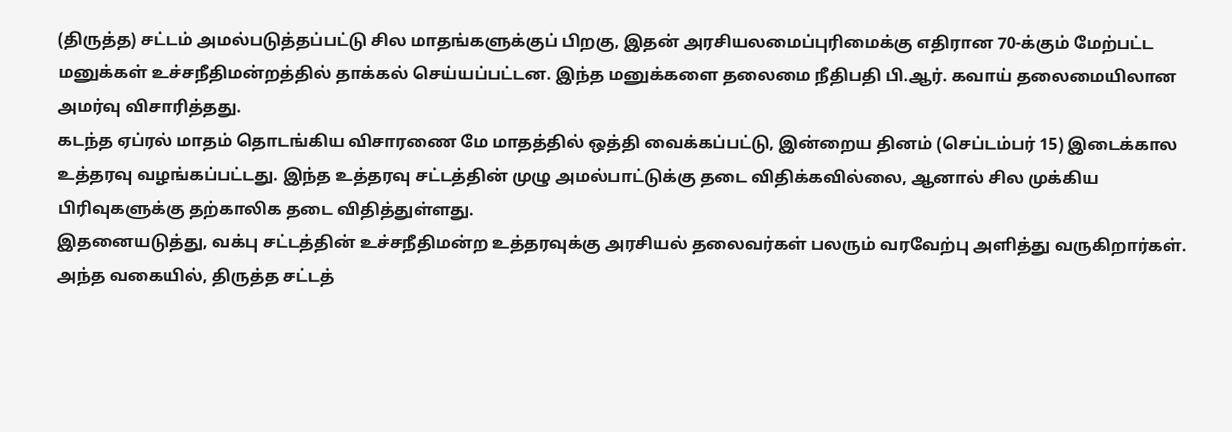(திருத்த) சட்டம் அமல்படுத்தப்பட்டு சில மாதங்களுக்குப் பிறகு, இதன் அரசியலமைப்புரிமைக்கு எதிரான 70-க்கும் மேற்பட்ட மனுக்கள் உச்சநீதிமன்றத்தில் தாக்கல் செய்யப்பட்டன. இந்த மனுக்களை தலைமை நீதிபதி பி.ஆர். கவாய் தலைமையிலான அமர்வு விசாரித்தது.
கடந்த ஏப்ரல் மாதம் தொடங்கிய விசாரணை மே மாதத்தில் ஒத்தி வைக்கப்பட்டு, இன்றைய தினம் (செப்டம்பர் 15) இடைக்கால உத்தரவு வழங்கப்பட்டது. இந்த உத்தரவு சட்டத்தின் முழு அமல்பாட்டுக்கு தடை விதிக்கவில்லை, ஆனால் சில முக்கிய பிரிவுகளுக்கு தற்காலிக தடை விதித்துள்ளது.
இதனையடுத்து, வக்பு சட்டத்தின் உச்சநீதிமன்ற உத்தரவுக்கு அரசியல் தலைவர்கள் பலரும் வரவேற்பு அளித்து வருகிறார்கள். அந்த வகையில், திருத்த சட்டத்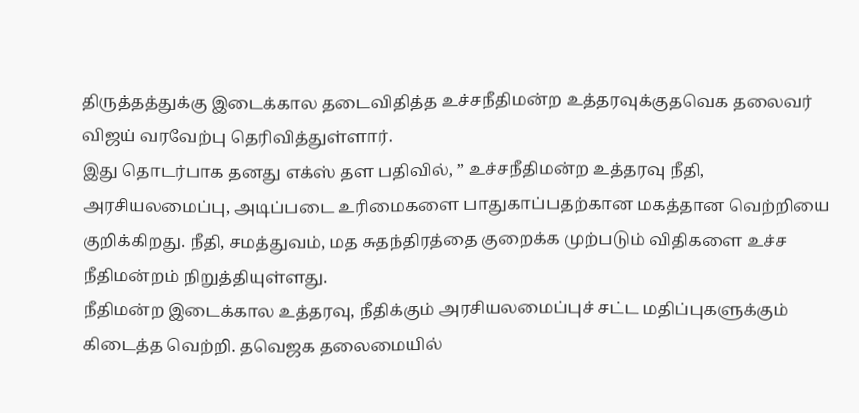திருத்தத்துக்கு இடைக்கால தடைவிதித்த உச்சநீதிமன்ற உத்தரவுக்குதவெக தலைவர் விஜய் வரவேற்பு தெரிவித்துள்ளார்.
இது தொடர்பாக தனது எக்ஸ் தள பதிவில், ” உச்சநீதிமன்ற உத்தரவு நீதி, அரசியலமைப்பு, அடிப்படை உரிமைகளை பாதுகாப்பதற்கான மகத்தான வெற்றியை குறிக்கிறது. நீதி, சமத்துவம், மத சுதந்திரத்தை குறைக்க முற்படும் விதிகளை உச்ச நீதிமன்றம் நிறுத்தியுள்ளது.
நீதிமன்ற இடைக்கால உத்தரவு, நீதிக்கும் அரசியலமைப்புச் சட்ட மதிப்புகளுக்கும் கிடைத்த வெற்றி. தவெஜக தலைமையில்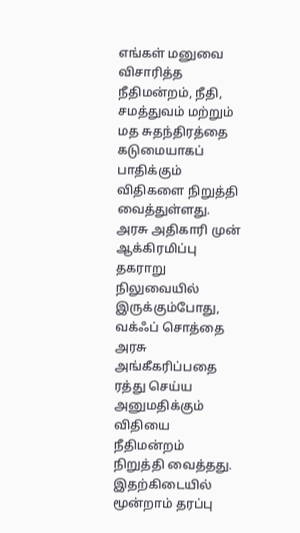எங்கள் மனுவை விசாரித்த நீதிமன்றம், நீதி, சமத்துவம் மற்றும் மத சுதந்திரத்தை கடுமையாகப் பாதிக்கும் விதிகளை நிறுத்தி வைத்துள்ளது. அரசு அதிகாரி முன் ஆக்கிரமிப்பு தகராறு நிலுவையில் இருக்கும்போது, வக்ஃப் சொத்தை அரசு அங்கீகரிப்பதை ரத்து செய்ய அனுமதிக்கும் விதியை நீதிமன்றம் நிறுத்தி வைத்தது. இதற்கிடையில் மூன்றாம் தரப்பு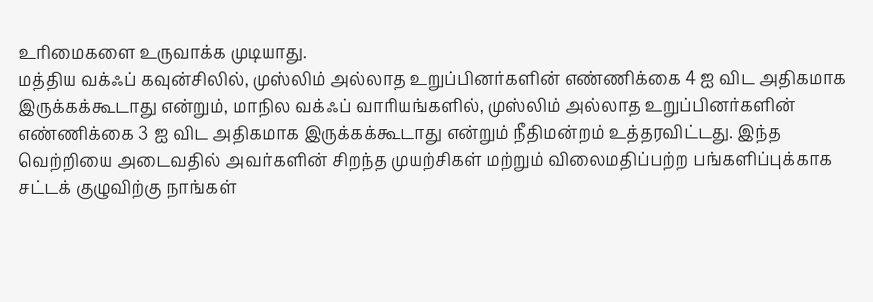உரிமைகளை உருவாக்க முடியாது.
மத்திய வக்ஃப் கவுன்சிலில், முஸ்லிம் அல்லாத உறுப்பினர்களின் எண்ணிக்கை 4 ஐ விட அதிகமாக இருக்கக்கூடாது என்றும், மாநில வக்ஃப் வாரியங்களில், முஸ்லிம் அல்லாத உறுப்பினர்களின் எண்ணிக்கை 3 ஐ விட அதிகமாக இருக்கக்கூடாது என்றும் நீதிமன்றம் உத்தரவிட்டது. இந்த வெற்றியை அடைவதில் அவர்களின் சிறந்த முயற்சிகள் மற்றும் விலைமதிப்பற்ற பங்களிப்புக்காக சட்டக் குழுவிற்கு நாங்கள்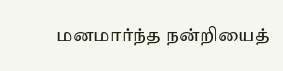மனமார்ந்த நன்றியைத்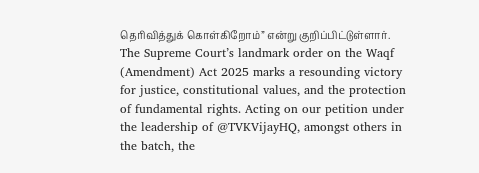தெரிவித்துக் கொள்கிறோம்” என்று குறிப்பிட்டுள்ளார்.
The Supreme Court’s landmark order on the Waqf (Amendment) Act 2025 marks a resounding victory for justice, constitutional values, and the protection of fundamental rights. Acting on our petition under the leadership of @TVKVijayHQ, amongst others in the batch, the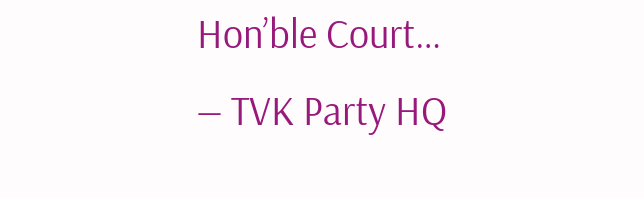Hon’ble Court…
— TVK Party HQ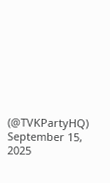(@TVKPartyHQ) September 15, 2025